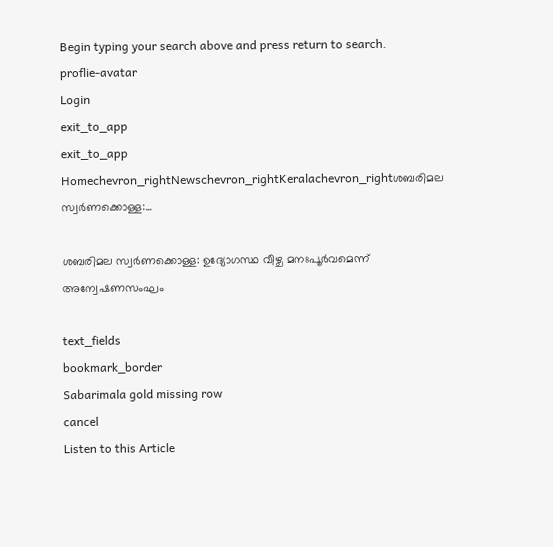Begin typing your search above and press return to search.
proflie-avatar
Login
exit_to_app
exit_to_app
Homechevron_rightNewschevron_rightKeralachevron_rightശബരിമല സ്വർണക്കൊള്ള:...

ശബരിമല സ്വർണക്കൊള്ള: ഉദ്യോഗസ്ഥ വീഴ്ച മനഃപൂർവമെന്ന് അന്വേഷണസംഘം

text_fields
bookmark_border
Sabarimala gold missing row
cancel
Listen to this Article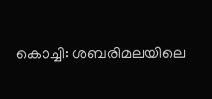കൊച്ചി: ശബരിമലയിലെ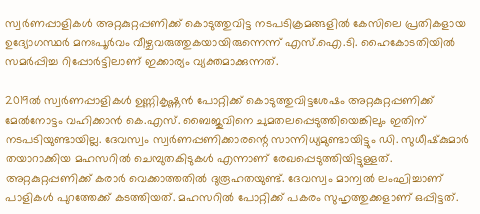സ്വർണപ്പാളികൾ അറ്റകുറ്റപ്പണിക്ക് കൊടുത്തുവിട്ട നടപടിക്രമങ്ങളിൽ കേസിലെ പ്രതികളായ ഉദ്യോഗസ്ഥർ മനഃപൂർവം വീഴ്ചവരുത്തുകയായിരുന്നെന്ന് എസ്.ഐ.ടി. ഹൈകോടതിയിൽ സമർപ്പിച്ച റിപ്പോർട്ടിലാണ് ഇക്കാര്യം വ്യക്തമാക്കുന്നത്.

2019ൽ സ്വർണപ്പാളികൾ ഉണ്ണികൃഷ്ണൻ പോറ്റിക്ക് കൊടുത്തുവിട്ടശേഷം അറ്റകുറ്റപ്പണിക്ക് മേൽനോട്ടം വഹിക്കാൻ കെ.എസ്. ബൈജുവിനെ ചുമതലപ്പെടുത്തിയെങ്കിലും ഇതിന് നടപടിയുണ്ടായില്ല. ദേവസ്വം സ്വർണപ്പണിക്കാരന്റെ സാന്നിധ്യമുണ്ടായിട്ടും ഡി. സുധീഷ്‌കുമാർ തയാറാക്കിയ മഹസറിൽ ചെമ്പുതകിടുകൾ എന്നാണ് രേഖപ്പെടുത്തിയിട്ടുള്ളത്. അറ്റകുറ്റപ്പണിക്ക് കരാർ വെക്കാത്തതിൽ ദുരൂഹതയുണ്ട്. ദേവസ്വം മാന്വൽ ലംഘിച്ചാണ് പാളികൾ പുറത്തേക്ക് കടത്തിയത്. മഹസറിൽ പോറ്റിക്ക് പകരം സുഹൃത്തുക്കളാണ് ഒപ്പിട്ടത്.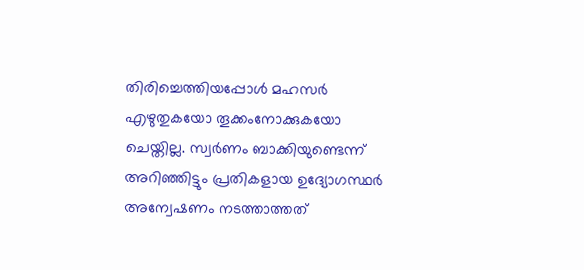തിരിച്ചെത്തിയപ്പോൾ മഹസർ എഴുതുകയോ തൂക്കംനോക്കുകയോ ചെയ്തില്ല. സ്വർണം ബാക്കിയുണ്ടെന്ന് അറിഞ്ഞിട്ടും പ്രതികളായ ഉദ്യോഗസ്ഥർ അന്വേഷണം നടത്താത്തത്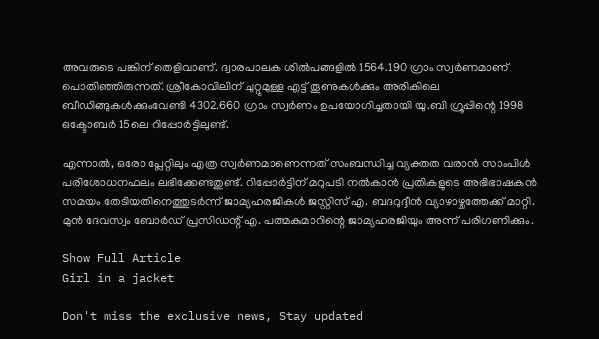അവരുടെ പങ്കിന് തെളിവാണ്. ദ്വാരപാലക ശിൽപങ്ങളിൽ 1564.190 ഗ്രാം സ്വർണമാണ് പൊതിഞ്ഞിരുന്നത്. ശ്രീകോവിലിന് ചുറ്റുമുള്ള എട്ട് തൂണുകൾക്കും അരികിലെ ബീഡിങ്ങുകൾക്കുംവേണ്ടി 4302.660 ഗ്രാം സ്വർണം ഉപയോഗിച്ചതായി യു.ബി ഗ്രൂപ്പിന്റെ 1998 ഒക്ടോബർ 15ലെ റിപ്പോർട്ടിലുണ്ട്.

എന്നാൽ, ഒരോ പ്ലേറ്റിലും എത്ര സ്വർണമാണെന്നത് സംബന്ധിച്ച വ്യക്തത വരാൻ സാംപിൾ പരിശോധനഫലം ലഭിക്കേണ്ടതുണ്ട്. റിപ്പോർട്ടിന് മറുപടി നൽകാൻ പ്രതികളുടെ അഭിഭാഷകൻ സമയം തേടിയതിനെത്തുടർന്ന് ജാമ്യഹരജികൾ ജസ്റ്റിസ് എ. ബദറുദ്ദീൻ വ്യാഴാഴ്ചത്തേക്ക് മാറ്റി. മുൻ ദേവസ്വം ബോർഡ് പ്രസിഡന്റ് എ. പത്മകുമാറിന്റെ ജാമ്യഹരജിയും അന്ന് പരിഗണിക്കും.

Show Full Article
Girl in a jacket

Don't miss the exclusive news, Stay updated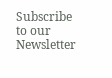Subscribe to our Newsletter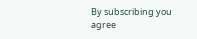By subscribing you agree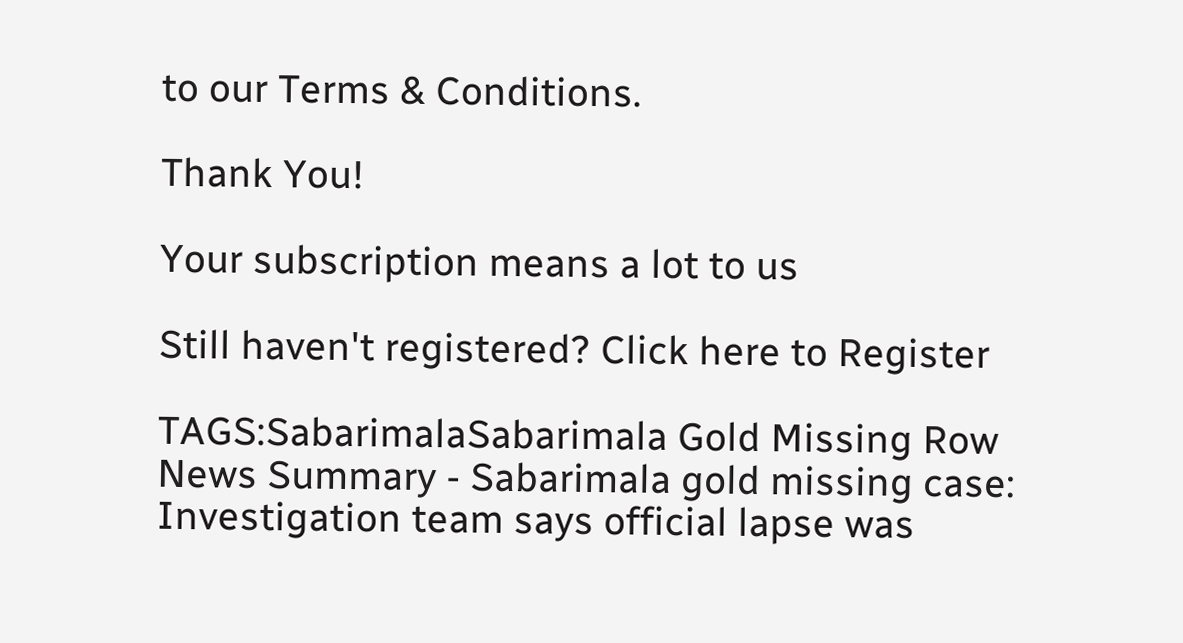to our Terms & Conditions.

Thank You!

Your subscription means a lot to us

Still haven't registered? Click here to Register

TAGS:SabarimalaSabarimala Gold Missing Row
News Summary - Sabarimala gold missing case: Investigation team says official lapse was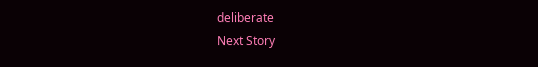deliberate
Next Story